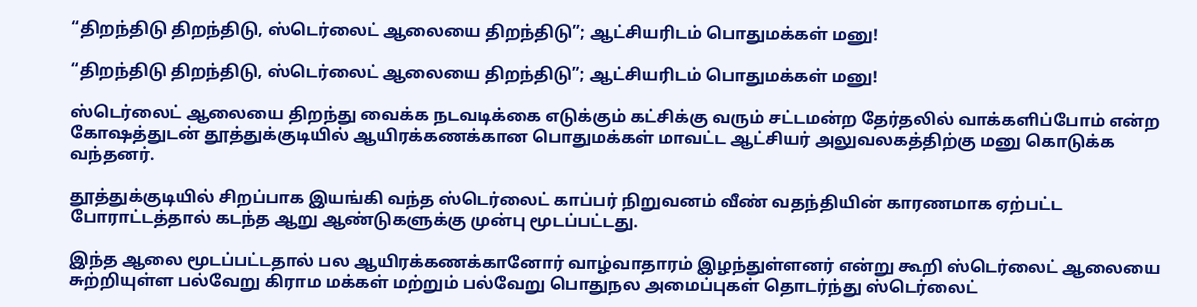“திறந்திடு திறந்திடு, ஸ்டெர்லைட் ஆலையை திறந்திடு”; ஆட்சியரிடம் பொதுமக்கள் மனு!

“திறந்திடு திறந்திடு, ஸ்டெர்லைட் ஆலையை திறந்திடு”; ஆட்சியரிடம் பொதுமக்கள் மனு!

ஸ்டெர்லைட் ஆலையை திறந்து வைக்க நடவடிக்கை எடுக்கும் கட்சிக்கு வரும் சட்டமன்ற தேர்தலில் வாக்களிப்போம் என்ற கோஷத்துடன் தூத்துக்குடியில் ஆயிரக்கணக்கான பொதுமக்கள் மாவட்ட ஆட்சியர் அலுவலகத்திற்கு மனு கொடுக்க வந்தனர்.

தூத்துக்குடியில் சிறப்பாக இயங்கி வந்த ஸ்டெர்லைட் காப்பர் நிறுவனம் வீண் வதந்தியின் காரணமாக ஏற்பட்ட போராட்டத்தால் கடந்த ஆறு ஆண்டுகளுக்கு முன்பு மூடப்பட்டது.

இந்த ஆலை மூடப்பட்டதால் பல ஆயிரக்கணக்கானோர் வாழ்வாதாரம் இழந்துள்ளனர் என்று கூறி ஸ்டெர்லைட் ஆலையை சுற்றியுள்ள பல்வேறு கிராம மக்கள் மற்றும் பல்வேறு பொதுநல அமைப்புகள் தொடர்ந்து ஸ்டெர்லைட்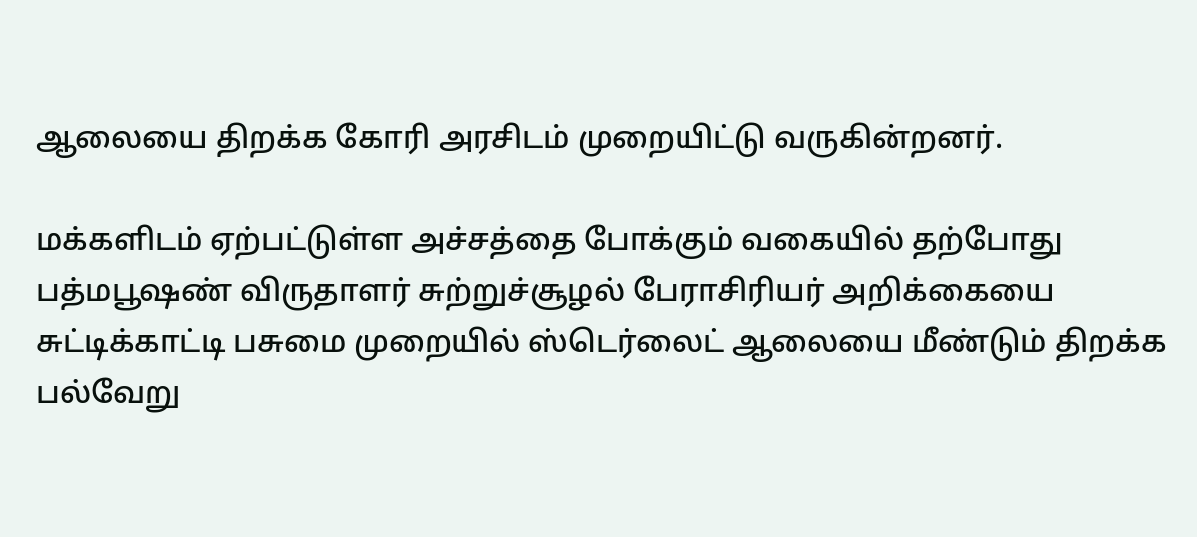ஆலையை திறக்க கோரி அரசிடம் முறையிட்டு வருகின்றனர்.

மக்களிடம் ஏற்பட்டுள்ள அச்சத்தை போக்கும் வகையில் தற்போது பத்மபூஷண் விருதாளர் சுற்றுச்சூழல் பேராசிரியர் அறிக்கையை சுட்டிக்காட்டி பசுமை முறையில் ஸ்டெர்லைட் ஆலையை மீண்டும் திறக்க பல்வேறு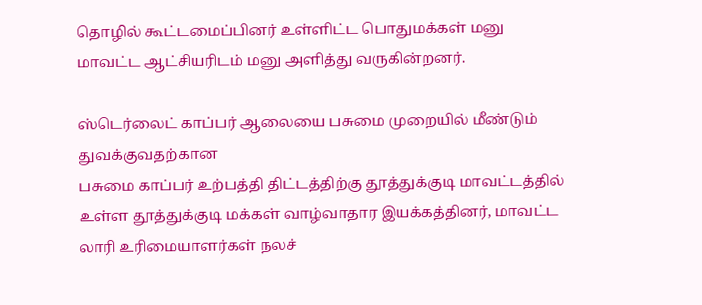தொழில் கூட்டமைப்பினர் உள்ளிட்ட பொதுமக்கள் மனு மாவட்ட ஆட்சியரிடம் மனு அளித்து வருகின்றனர்.

ஸ்டெர்லைட் காப்பர் ஆலையை பசுமை முறையில் மீண்டும் துவக்குவதற்கான
பசுமை காப்பர் உற்பத்தி திட்டத்திற்கு தூத்துக்குடி மாவட்டத்தில் உள்ள தூத்துக்குடி மக்கள் வாழ்வாதார இயக்கத்தினர், மாவட்ட லாரி உரிமையாளர்கள் நலச்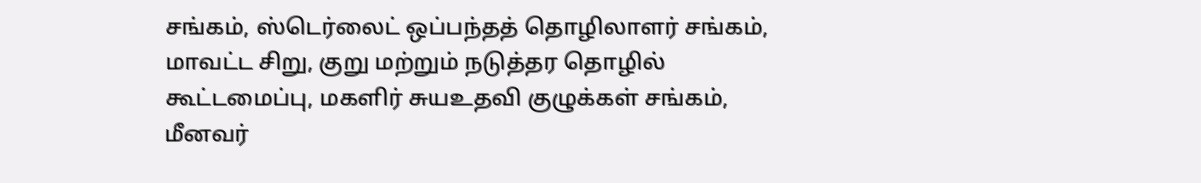சங்கம், ஸ்டெர்லைட் ஒப்பந்தத் தொழிலாளர் சங்கம், மாவட்ட சிறு, குறு மற்றும் நடுத்தர தொழில் கூட்டமைப்பு, மகளிர் சுயஉதவி குழுக்கள் சங்கம், மீனவர்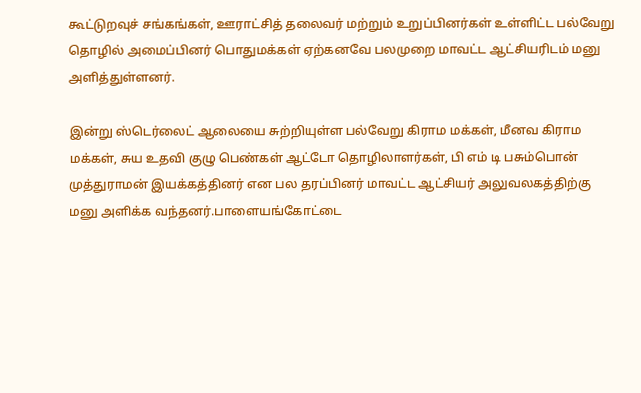கூட்டுறவுச் சங்கங்கள், ஊராட்சித் தலைவர் மற்றும் உறுப்பினர்கள் உள்ளிட்ட பல்வேறு தொழில் அமைப்பினர் பொதுமக்கள் ஏற்கனவே பலமுறை மாவட்ட ஆட்சியரிடம் மனு அளித்துள்ளனர்.

இன்று ஸ்டெர்லைட் ஆலையை சுற்றியுள்ள பல்வேறு கிராம மக்கள், மீனவ கிராம மக்கள், சுய உதவி குழு பெண்கள் ஆட்டோ தொழிலாளர்கள், பி எம் டி பசும்பொன் முத்துராமன் இயக்கத்தினர் என பல தரப்பினர் மாவட்ட ஆட்சியர் அலுவலகத்திற்கு மனு அளிக்க வந்தனர்.பாளையங்கோட்டை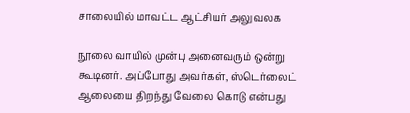சாலையில் மாவட்ட ஆட்சியர் அலுவலக

நூலை வாயில் முன்பு அனைவரும் ஒன்று கூடினர். அப்போது அவர்கள், ஸ்டெர்லைட் ஆலையை திறந்து வேலை கொடு என்பது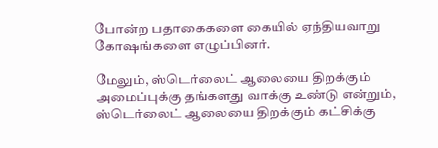போன்ற பதாகைகளை கையில் ஏந்தியவாறு கோஷங்களை எழுப்பினர்.

மேலும், ஸ்டெர்லைட் ஆலையை திறக்கும் அமைப்புக்கு தங்களது வாக்கு உண்டு என்றும், ஸ்டெர்லைட் ஆலையை திறக்கும் கட்சிக்கு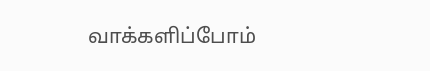வாக்களிப்போம்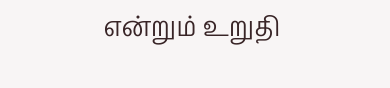என்றும் உறுதி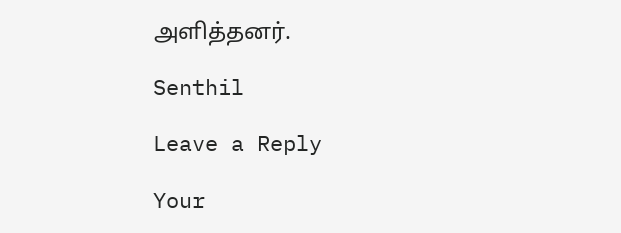அளித்தனர்.

Senthil

Leave a Reply

Your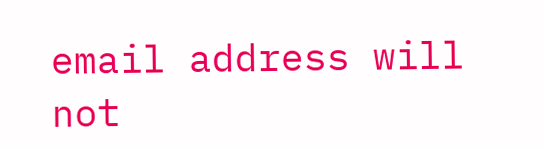email address will not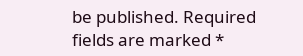be published. Required fields are marked *